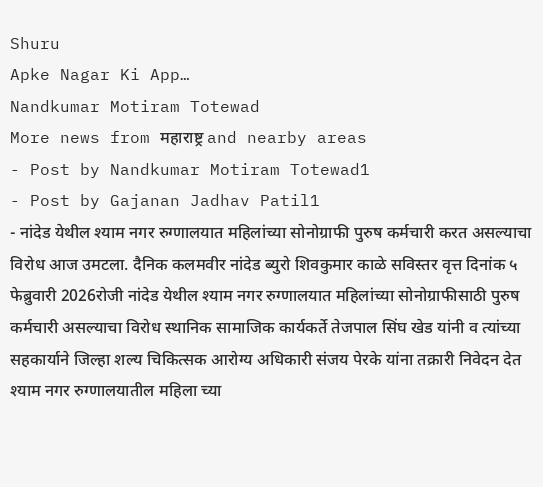Shuru
Apke Nagar Ki App…
Nandkumar Motiram Totewad
More news from महाराष्ट्र and nearby areas
- Post by Nandkumar Motiram Totewad1
- Post by Gajanan Jadhav Patil1
- नांदेड येथील श्याम नगर रुग्णालयात महिलांच्या सोनोग्राफी पुरुष कर्मचारी करत असल्याचा विरोध आज उमटला. दैनिक कलमवीर नांदेड ब्युरो शिवकुमार काळे सविस्तर वृत्त दिनांक ५ फेब्रुवारी 2026रोजी नांदेड येथील श्याम नगर रुग्णालयात महिलांच्या सोनोग्राफीसाठी पुरुष कर्मचारी असल्याचा विरोध स्थानिक सामाजिक कार्यकर्ते तेजपाल सिंघ खेड यांनी व त्यांच्या सहकार्याने जिल्हा शल्य चिकित्सक आरोग्य अधिकारी संजय पेरके यांना तक्रारी निवेदन देत श्याम नगर रुग्णालयातील महिला च्या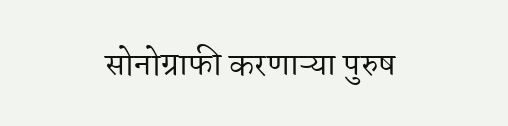सोनोग्राफी करणाऱ्या पुरुष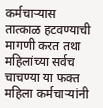कर्मचाऱ्यास तात्काळ हटवण्याची मागणी करत तथा महिलांच्या सर्वच चाचण्या या फक्त महिला कर्मचाऱ्यांनी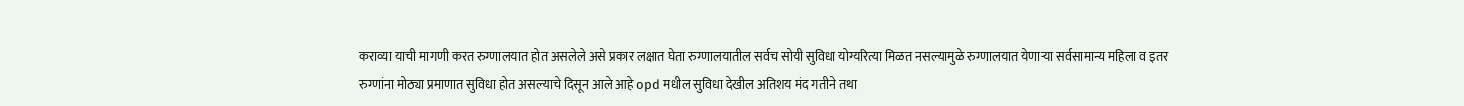कराव्या याची मागणी करत रुग्णालयात होत असलेले असे प्रकार लक्षात घेता रुग्णालयातील सर्वच सोयी सुविधा योग्यरित्या मिळत नसल्यामुळे रुग्णालयात येणाऱ्या सर्वसामान्य महिला व इतर रुग्णांना मोठ्या प्रमाणात सुविधा होत असल्याचे दिसून आले आहे opd मधील सुविधा देखील अतिशय मंद गतीने तथा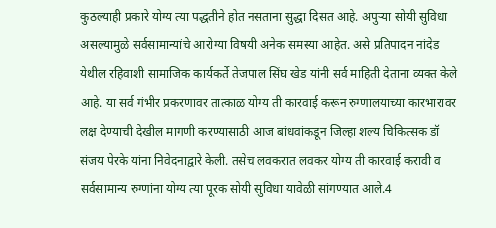कुठल्याही प्रकारे योग्य त्या पद्धतीने होत नसताना सुद्धा दिसत आहे. अपुऱ्या सोयी सुविधा असल्यामुळे सर्वसामान्यांचे आरोग्या विषयी अनेक समस्या आहेत. असे प्रतिपादन नांदेड येथील रहिवाशी सामाजिक कार्यकर्ते तेजपाल सिंघ खेड यांनी सर्व माहिती देताना व्यक्त केले आहे. या सर्व गंभीर प्रकरणावर तात्काळ योग्य ती कारवाई करून रुग्णालयाच्या कारभारावर लक्ष देण्याची देखील मागणी करण्यासाठी आज बांधवांकडून जिल्हा शल्य चिकित्सक डॉ संजय पेरके यांना निवेदनाद्वारे केली. तसेच लवकरात लवकर योग्य ती कारवाई करावी व सर्वसामान्य रुग्णांना योग्य त्या पूरक सोयी सुविधा यावेळी सांगण्यात आले.4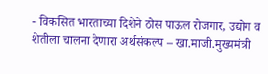- विकसित भारताच्या दिशेने ठोस पाऊल रोजगार, उद्योग व शेतीला चालना देणारा अर्थसंकल्प – खा.माजी.मुख्यमंत्री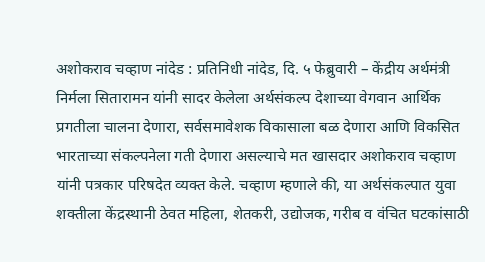अशोकराव चव्हाण नांदेड : प्रतिनिधी नांदेड, दि. ५ फेब्रुवारी – केंद्रीय अर्थमंत्री निर्मला सितारामन यांनी सादर केलेला अर्थसंकल्प देशाच्या वेगवान आर्थिक प्रगतीला चालना देणारा, सर्वसमावेशक विकासाला बळ देणारा आणि विकसित भारताच्या संकल्पनेला गती देणारा असल्याचे मत खासदार अशोकराव चव्हाण यांनी पत्रकार परिषदेत व्यक्त केले. चव्हाण म्हणाले की, या अर्थसंकल्पात युवा शक्तीला केंद्रस्थानी ठेवत महिला, शेतकरी, उद्योजक, गरीब व वंचित घटकांसाठी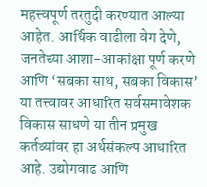महत्त्वपूर्ण तरतुदी करण्यात आल्या आहेत. आर्थिक वाढीला वेग देणे, जनतेच्या आशा-आकांक्षा पूर्ण करणे आणि ‘सबका साथ, सबका विकास’ या तत्त्वावर आधारित सर्वसमावेशक विकास साधणे या तीन प्रमुख कर्तव्यांवर हा अर्थसंकल्प आधारित आहे. उद्योगवाढ आणि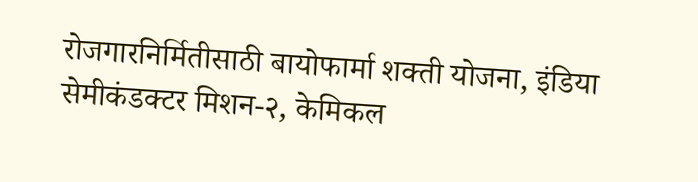रोजगारनिर्मितीसाठी बायोफार्मा शक्ती योजना, इंडिया सेमीकंडक्टर मिशन-२, केमिकल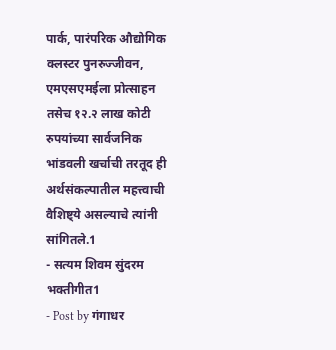पार्क, पारंपरिक औद्योगिक क्लस्टर पुनरुज्जीवन, एमएसएमईला प्रोत्साहन तसेच १२.२ लाख कोटी रुपयांच्या सार्वजनिक भांडवली खर्चाची तरतूद ही अर्थसंकल्पातील महत्त्वाची वैशिष्ट्ये असल्याचे त्यांनी सांगितले.1
- सत्यम शिवम सुंदरम भक्तीगीत1
- Post by गंगाधर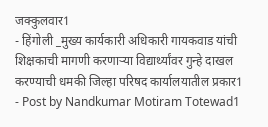जक्कुलवार1
- हिंगोली _मुख्य कार्यकारी अधिकारी गायकवाड यांची शिक्षकाची मागणी करणाऱ्या विद्यार्थ्यांवर गुन्हे दाखल करण्याची धमकी जिल्हा परिषद कार्यालयातील प्रकार1
- Post by Nandkumar Motiram Totewad1